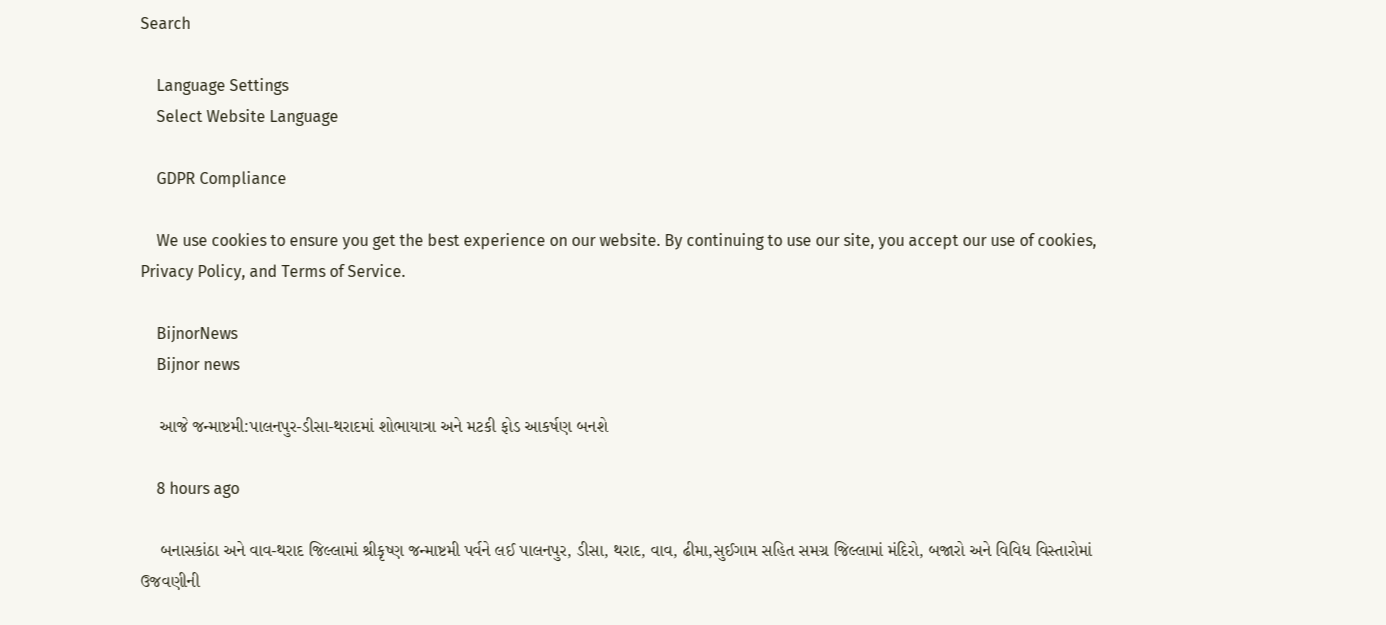Search

    Language Settings
    Select Website Language

    GDPR Compliance

    We use cookies to ensure you get the best experience on our website. By continuing to use our site, you accept our use of cookies, Privacy Policy, and Terms of Service.

    BijnorNews
    Bijnor news

    આજે જન્માષ્ટમી:પાલનપુર-ડીસા-થરાદમાં શોભાયાત્રા અને મટકી ફોડ આકર્ષણ બનશે

    8 hours ago

    બનાસકાંઠા અને વાવ-થરાદ જિલ્લામાં શ્રીકૃષ્ણ જન્માષ્ટમી પર્વને લઈ પાલનપુર, ડીસા, થરાદ, વાવ, ઢીમા,સુઈગામ સહિત સમગ્ર જિલ્લામાં મંદિરો, બજારો અને વિવિધ વિસ્તારોમાં ઉજવણીની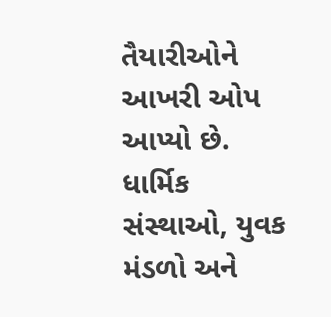તૈયારીઓને આખરી ઓપ આપ્યો છે. ધાર્મિક સંસ્થાઓ, યુવક મંડળો અને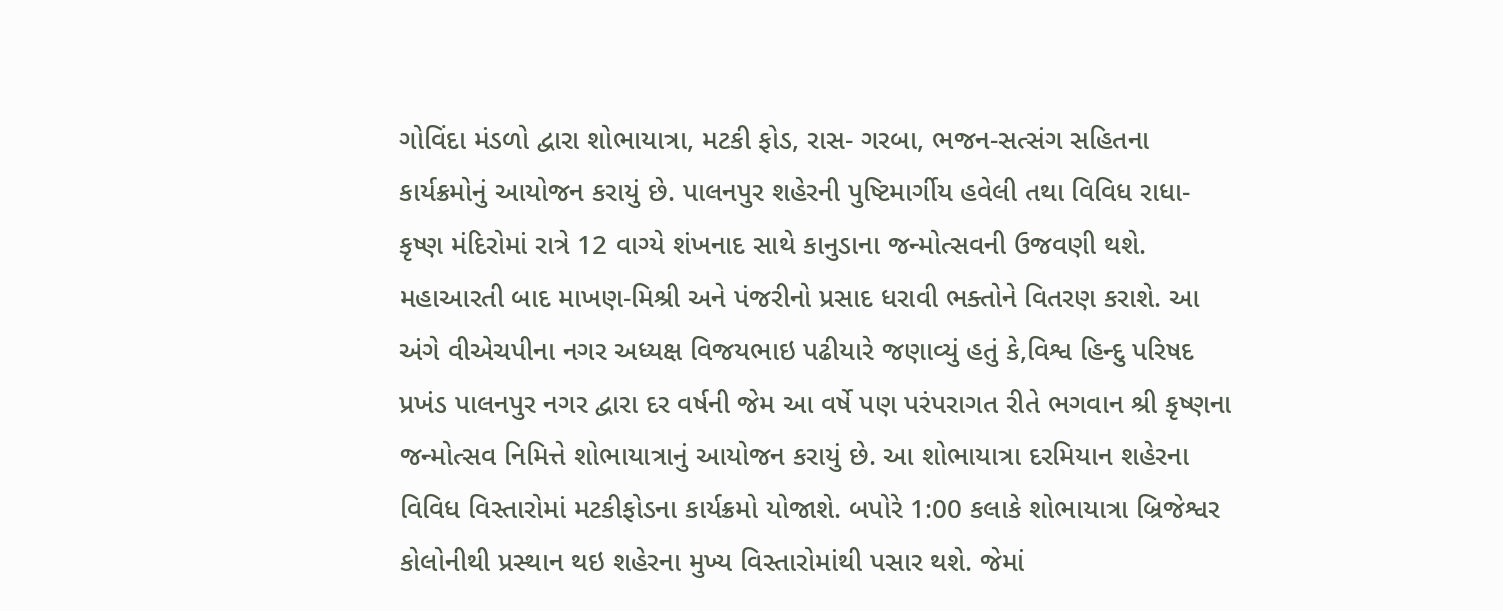ગોવિંદા મંડળો દ્વારા શોભાયાત્રા, મટકી ફોડ, રાસ- ગરબા, ભજન-સત્સંગ સહિતના કાર્યક્રમોનું આયોજન કરાયું છે. પાલનપુર શહેરની પુષ્ટિમાર્ગીય હવેલી તથા વિવિધ રાધા-કૃષ્ણ મંદિરોમાં રાત્રે 12 વાગ્યે શંખનાદ સાથે કાનુડાના જન્મોત્સવની ઉજવણી થશે. મહાઆરતી બાદ માખણ-મિશ્રી અને પંજરીનો પ્રસાદ ધરાવી ભક્તોને વિતરણ કરાશે. આ અંગે વીએચપીના નગર અધ્યક્ષ વિજયભાઇ પઢીયારે જણાવ્યું હતું કે,વિશ્વ હિન્દુ પરિષદ પ્રખંડ પાલનપુર નગર દ્વારા દર વર્ષની જેમ આ વર્ષે પણ પરંપરાગત રીતે ભગવાન શ્રી કૃષ્ણના જન્મોત્સવ નિમિત્તે શોભાયાત્રાનું આયોજન કરાયું છે. આ શોભાયાત્રા દરમિયાન શહેરના વિવિધ વિસ્તારોમાં મટકીફોડના કાર્યક્રમો યોજાશે. બપોરે 1:00 કલાકે શોભાયાત્રા બ્રિજેશ્વર કોલોનીથી પ્રસ્થાન થઇ શહેરના મુખ્ય વિસ્તારોમાંથી પસાર થશે. જેમાં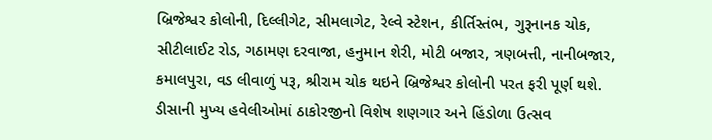બ્રિજેશ્વર કોલોની, દિલ્લીગેટ, સીમલાગેટ, રેલ્વે સ્ટેશન, કીર્તિસ્તંભ, ગુરૂનાનક ચોક, સીટીલાઈટ રોડ, ગઠામણ દરવાજા, હનુમાન શેરી, મોટી બજાર, ત્રણબત્તી, નાનીબજાર, કમાલપુરા, વડ લીવાળું પરૂ, શ્રીરામ ચોક થઇને બ્રિજેશ્વર કોલોની પરત ફરી પૂર્ણ થશે. ડીસાની મુખ્ય હવેલીઓમાં ઠાકોરજીનો વિશેષ શણગાર અને હિંડોળા ઉત્સવ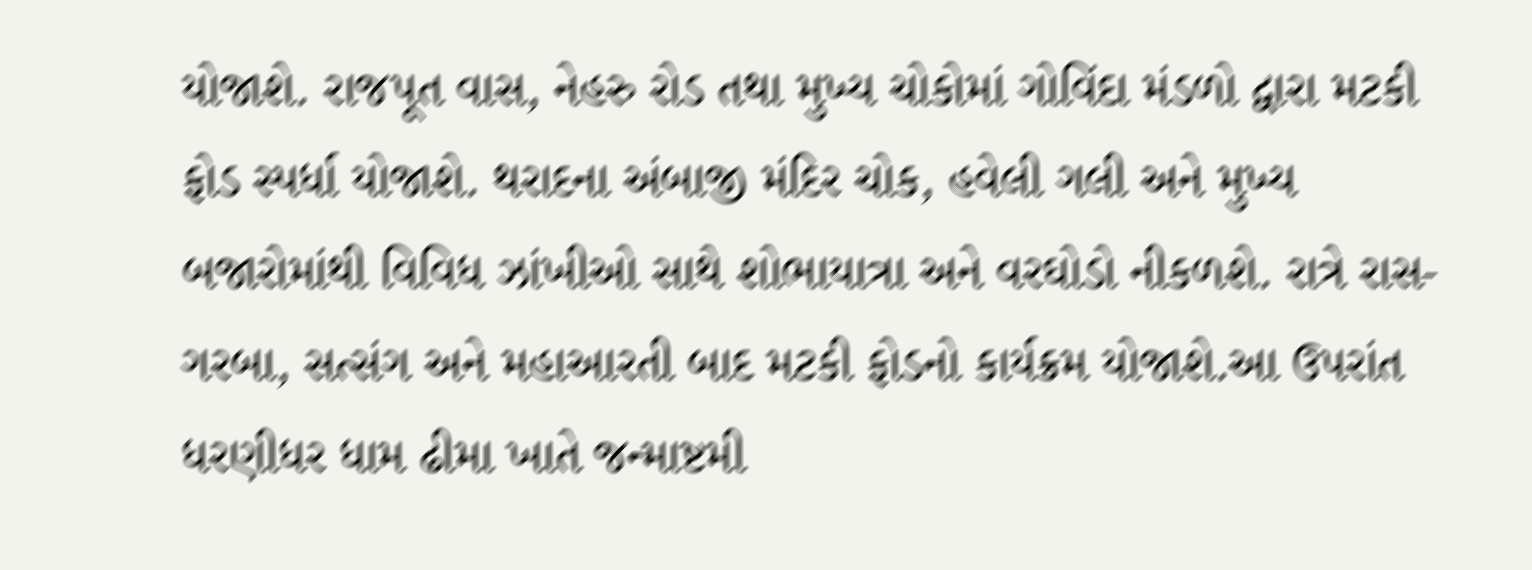યોજાશે. રાજપૂત વાસ, નેહરુ રોડ તથા મુખ્ય ચોકોમાં ગોવિંદા મંડળો દ્વારા મટકી ફોડ સ્પર્ધા યોજાશે. થરાદના અંબાજી મંદિર ચોક, હવેલી ગલી અને મુખ્ય બજારોમાંથી વિવિધ ઝાંખીઓ સાથે શોભાયાત્રા અને વરઘોડો નીકળશે. રાત્રે રાસ-ગરબા, સત્સંગ અને મહાઆરતી બાદ મટકી ફોડનો કાર્યક્રમ યોજાશે.આ ઉપરાંત ધરણીધર ધામ ઢીમા ખાતે જન્માષ્ટમી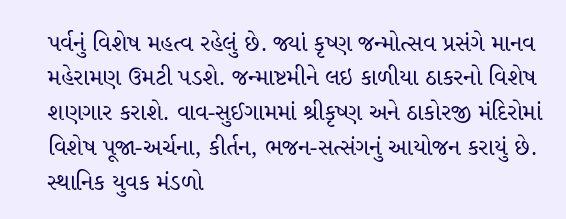પર્વનું વિશેષ મહત્વ રહેલું છે. જ્યાં કૃષ્ણ જન્મોત્સવ પ્રસંગે માનવ મહેરામણ ઉમટી પડશે. જન્માષ્ટમીને લઇ કાળીયા ઠાકરનો વિશેષ શણગાર કરાશે. વાવ-સુઈગામમાં શ્રીકૃષ્ણ અને ઠાકોરજી મંદિરોમાં વિશેષ પૂજા-અર્ચના, કીર્તન, ભજન-સત્સંગનું આયોજન કરાયું છે. સ્થાનિક યુવક મંડળો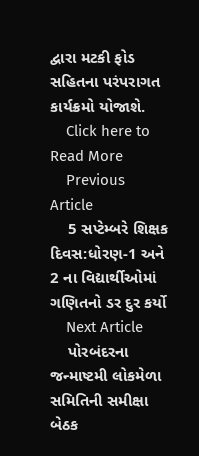દ્વારા મટકી ફોડ સહિતના પરંપરાગત કાર્યક્રમો યોજાશે.
    Click here to Read More
    Previous Article
    5 સપ્ટેમ્બરે શિક્ષક દિવસ:ધોરણ-1 અને 2 ના વિદ્યાર્થીઓમાં ગણિતનો ડર દુર કર્યો
    Next Article
    પોરબંદરના જન્માષ્ટમી લોકમેળા સમિતિની સમીક્ષા બેઠક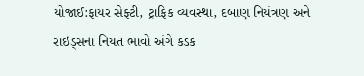યોજાઈ:ફાયર સેફ્ટી, ટ્રાફિક વ્યવસ્થા, દબાણ નિયંત્રણ અને રાઇડ્સના નિયત ભાવો અંગે કડક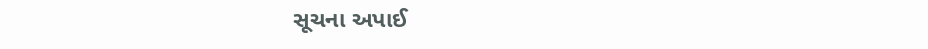સૂચના અપાઈ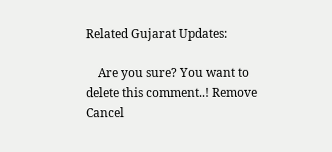Related Gujarat Updates:

    Are you sure? You want to delete this comment..! Remove Cancel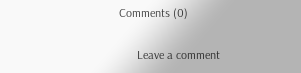Comments (0)

      Leave a comment